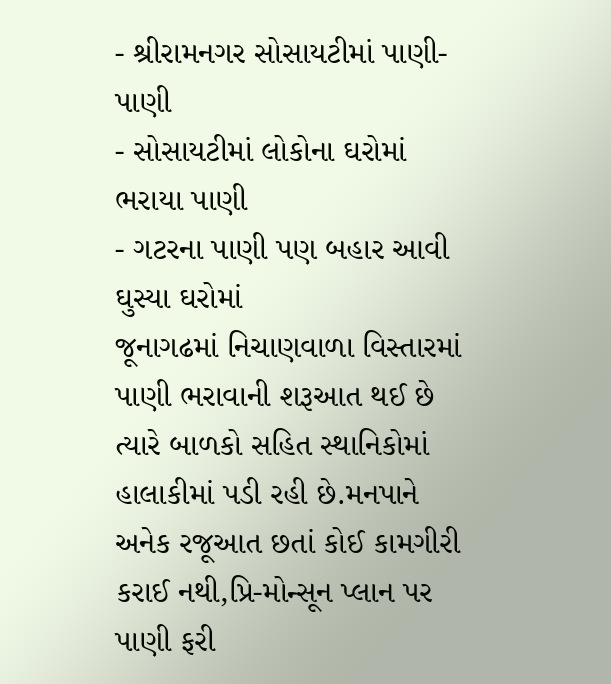- શ્રીરામનગર સોસાયટીમાં પાણી-પાણી
- સોસાયટીમાં લોકોના ઘરોમાં ભરાયા પાણી
- ગટરના પાણી પણ બહાર આવી ઘુસ્યા ઘરોમાં
જૂનાગઢમાં નિચાણવાળા વિસ્તારમાં પાણી ભરાવાની શરૂઆત થઈ છે ત્યારે બાળકો સહિત સ્થાનિકોમાં હાલાકીમાં પડી રહી છે.મનપાને અનેક રજૂઆત છતાં કોઈ કામગીરી કરાઈ નથી,પ્રિ-મોન્સૂન પ્લાન પર પાણી ફરી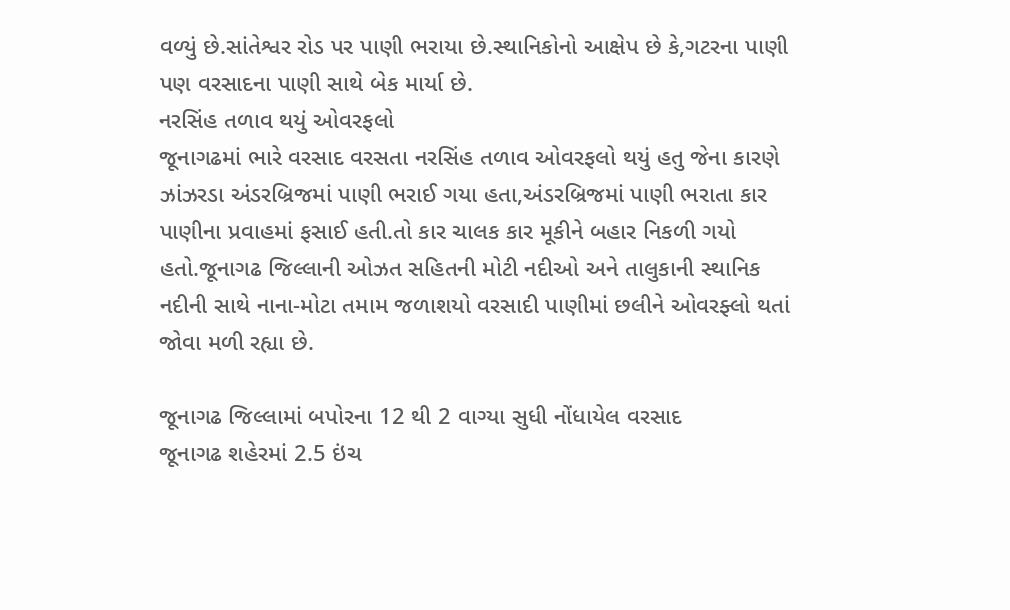વળ્યું છે.સાંતેશ્વર રોડ પર પાણી ભરાયા છે.સ્થાનિકોનો આક્ષેપ છે કે,ગટરના પાણી પણ વરસાદના પાણી સાથે બેક માર્યા છે.
નરસિંહ તળાવ થયું ઓવરફલો
જૂનાગઢમાં ભારે વરસાદ વરસતા નરસિંહ તળાવ ઓવરફલો થયું હતુ જેના કારણે ઝાંઝરડા અંડરબ્રિજમાં પાણી ભરાઈ ગયા હતા,અંડરબ્રિજમાં પાણી ભરાતા કાર પાણીના પ્રવાહમાં ફસાઈ હતી.તો કાર ચાલક કાર મૂકીને બહાર નિકળી ગયો હતો.જૂનાગઢ જિલ્લાની ઓઝત સહિતની મોટી નદીઓ અને તાલુકાની સ્થાનિક નદીની સાથે નાના-મોટા તમામ જળાશયો વરસાદી પાણીમાં છલીને ઓવરફ્લો થતાં જોવા મળી રહ્યા છે.

જૂનાગઢ જિલ્લામાં બપોરના 12 થી 2 વાગ્યા સુધી નોંધાયેલ વરસાદ
જૂનાગઢ શહેરમાં 2.5 ઇંચ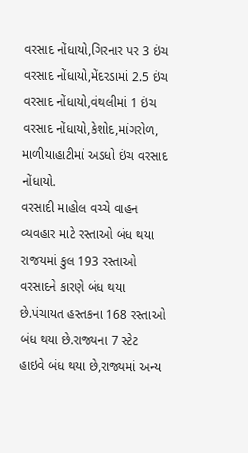વરસાદ નોંધાયો,ગિરનાર પર 3 ઇંચ વરસાદ નોંધાયો,મેંદરડામાં 2.5 ઇંચ વરસાદ નોંધાયો,વંથલીમાં 1 ઇંચ વરસાદ નોંધાયો,કેશોદ,માંગરોળ, માળીયાહાટીમાં અડધો ઇંચ વરસાદ નોંધાયો.
વરસાદી માહોલ વચ્ચે વાહન વ્યવહાર માટે રસ્તાઓ બંધ થયા
રાજયમાં કુલ 193 રસ્તાઓ વરસાદને કારણે બંધ થયા છે.પંચાયત હસ્તકના 168 રસ્તાઓ બંધ થયા છે.રાજ્યના 7 સ્ટેટ હાઇવે બંધ થયા છે,રાજ્યમાં અન્ય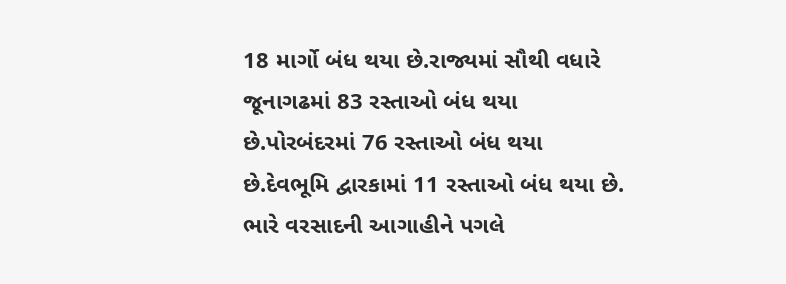18 માર્ગો બંધ થયા છે.રાજ્યમાં સૌથી વધારે જૂનાગઢમાં 83 રસ્તાઓ બંધ થયા છે.પોરબંદરમાં 76 રસ્તાઓ બંધ થયા છે.દેવભૂમિ દ્વારકામાં 11 રસ્તાઓ બંધ થયા છે.
ભારે વરસાદની આગાહીને પગલે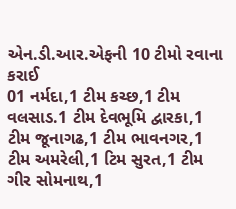એન.ડી.આર.એફની 10 ટીમો રવાના કરાઈ
01 નર્મદા,1 ટીમ કચ્છ,1 ટીમ વલસાડ.1 ટીમ દેવભૂમિ દ્વારકા,1 ટીમ જૂનાગઢ,1 ટીમ ભાવનગર,1 ટીમ અમરેલી,1 ટિમ સુરત,1 ટીમ ગીર સોમનાથ,1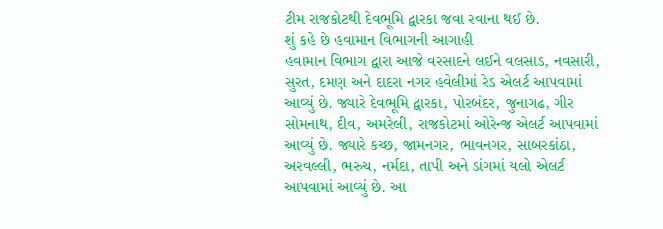ટીમ રાજકોટથી દેવભૂમિ દ્વારકા જવા રવાના થઈ છે.
શું કહે છે હવામાન વિભાગની આગાહી
હવામાન વિભાગ દ્વારા આજે વરસાદને લઈને વલસાડ, નવસારી, સુરત, દમણ અને દાદરા નગર હવેલીમાં રેડ એલર્ટ આપવામાં આવ્યું છે. જ્યારે દેવભૂમિ દ્વારકા, પોરબંદર, જુનાગઢ, ગીર સોમનાથ, દીવ, અમરેલી, રાજકોટમાં ઓરેન્જ એલર્ટ આપવામાં આવ્યું છે. જ્યારે કચ્છ, જામનગર, ભાવનગર, સાબરકાંઠા, અરવલ્લી, ભરુચ, નર્મદા, તાપી અને ડાંગમાં યલો એલર્ટ આપવામાં આવ્યું છે. આ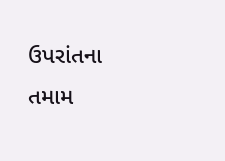ઉપરાંતના તમામ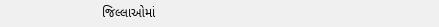જિલ્લાઓમાં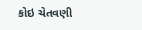કોઇ ચેતવણી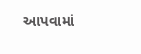આપવામાં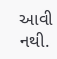આવી નથી.